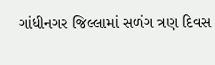ગાંધીનગર જિલ્લામાં સળંગ ત્રણ દિવસ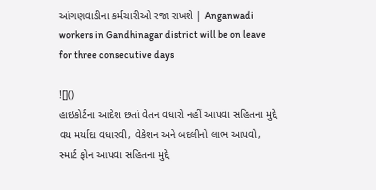આંગણવાડીના કર્મચારીઓ રજા રાખશે | Anganwadi workers in Gandhinagar district will be on leave for three consecutive days

![]()
હાઇકોર્ટના આદેશ છતાં વેતન વધારો નહીં આપવા સહિતના મુદ્દે
વય મર્યાદા વધારવી, વેકેશન અને બદલીનો લાભ આપવો, સ્માર્ટ ફોન આપવા સહિતના મુદ્દે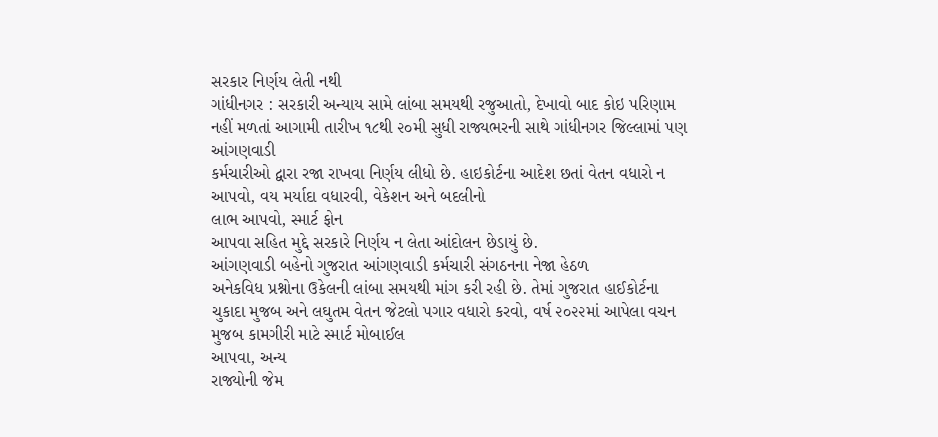સરકાર નિર્ણય લેતી નથી
ગાંધીનગર : સરકારી અન્યાય સામે લાંબા સમયથી રજુઆતો, દેખાવો બાદ કોઇ પરિણામ
નહીં મળતાં આગામી તારીખ ૧૮થી ૨૦મી સુધી રાજ્યભરની સાથે ગાંધીનગર જિલ્લામાં પણ આંગણવાડી
કર્મચારીઓ દ્વારા રજા રાખવા નિર્ણય લીધો છે. હાઇકોર્ટના આદેશ છતાં વેતન વધારો ન આપવો, વય મર્યાદા વધારવી, વેકેશન અને બદલીનો
લાભ આપવો, સ્માર્ટ ફોન
આપવા સહિત મુદ્દે સરકારે નિર્ણય ન લેતા આંદોલન છેડાયું છે.
આંગણવાડી બહેનો ગુજરાત આંગણવાડી કર્મચારી સંગઠનના નેજા હેઠળ
અનેકવિધ પ્રશ્નોના ઉકેલની લાંબા સમયથી માંગ કરી રહી છે. તેમાં ગુજરાત હાઈકોર્ટના
ચુકાદા મુજબ અને લઘુતમ વેતન જેટલો પગાર વધારો કરવો, વર્ષ ૨૦૨૨માં આપેલા વચન મુજબ કામગીરી માટે સ્માર્ટ મોબાઈલ
આપવા, અન્ય
રાજ્યોની જેમ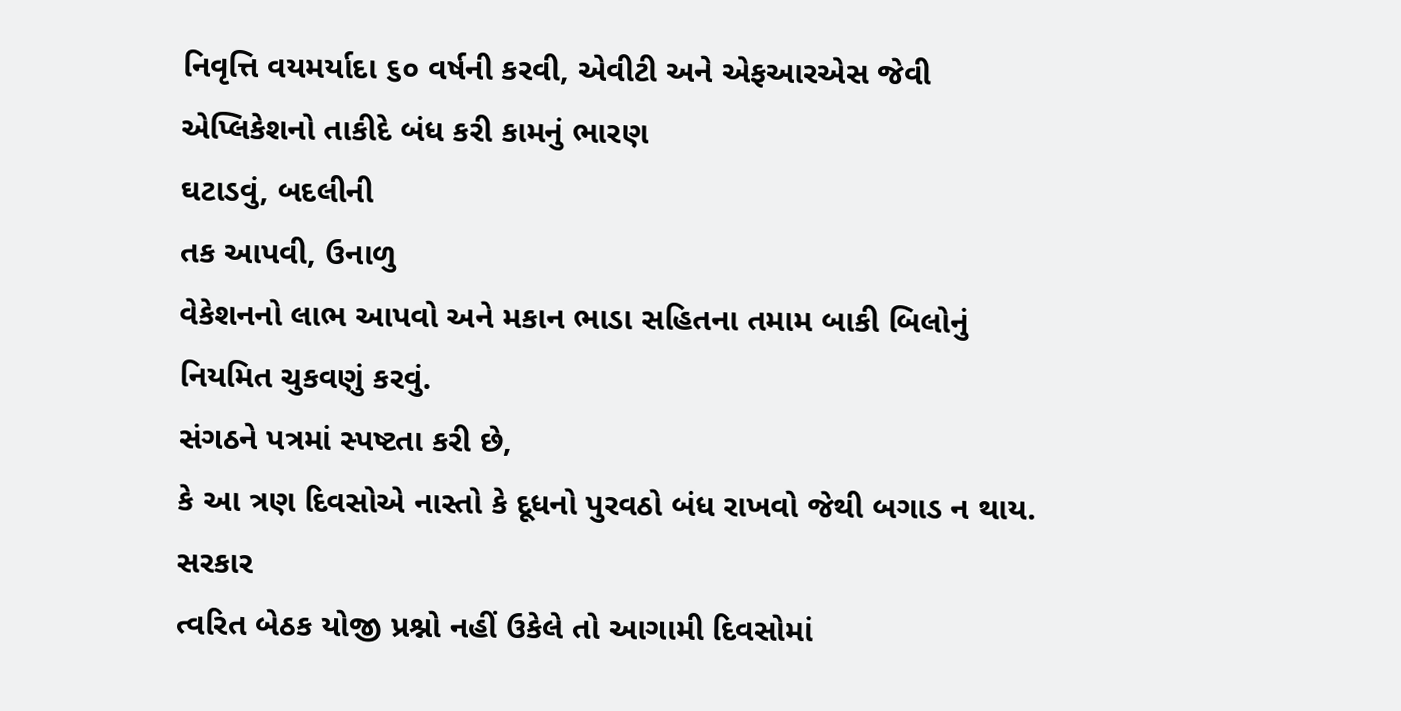નિવૃત્તિ વયમર્યાદા ૬૦ વર્ષની કરવી, એવીટી અને એફઆરએસ જેવી એપ્લિકેશનો તાકીદે બંધ કરી કામનું ભારણ
ઘટાડવું, બદલીની
તક આપવી, ઉનાળુ
વેકેશનનો લાભ આપવો અને મકાન ભાડા સહિતના તમામ બાકી બિલોનું નિયમિત ચુકવણું કરવું.
સંગઠને પત્રમાં સ્પષ્ટતા કરી છે,
કે આ ત્રણ દિવસોએ નાસ્તો કે દૂધનો પુરવઠો બંધ રાખવો જેથી બગાડ ન થાય. સરકાર
ત્વરિત બેઠક યોજી પ્રશ્નો નહીં ઉકેલે તો આગામી દિવસોમાં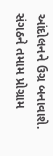આંદોલનને ઉગ્ર બનાવાશે.
સંગઠને તમામ પ્રોગ્રામ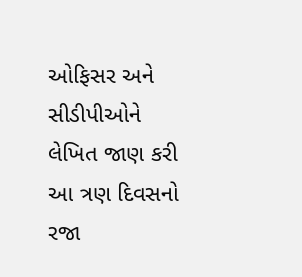ઓફિસર અને સીડીપીઓને લેખિત જાણ કરી આ ત્રણ દિવસનો રજા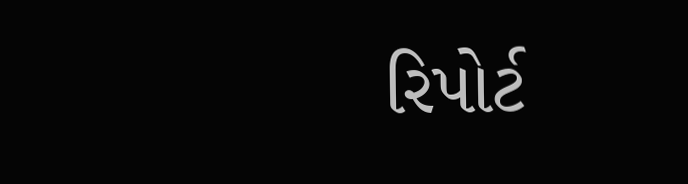રિપોર્ટ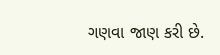ગણવા જાણ કરી છે.